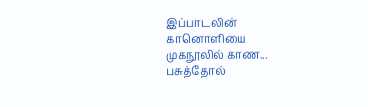இப்பாடலின்
கானொளியை
முகநூலில் காண...
பசுத்தோல்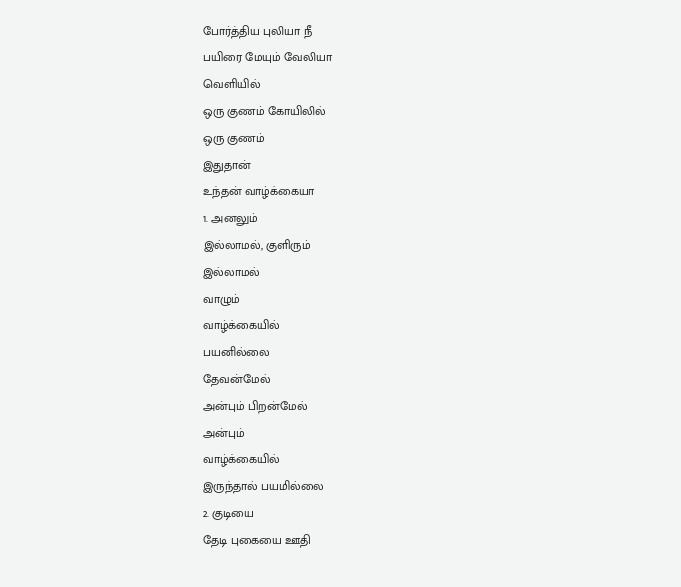போர்த்திய புலியா நீ
பயிரை மேயும் வேலியா
வெளியில்
ஒரு குணம் கோயிலில்
ஒரு குணம்
இதுதான்
உந்தன் வாழ்க்கையா
1. அனலும்
இல்லாமல், குளிரும்
இல்லாமல்
வாழும்
வாழ்க்கையில்
பயனில்லை
தேவன்மேல்
அன்பும் பிறன்மேல்
அன்பும்
வாழ்க்கையில்
இருந்தால் பயமில்லை
2. குடியை
தேடி புகையை ஊதி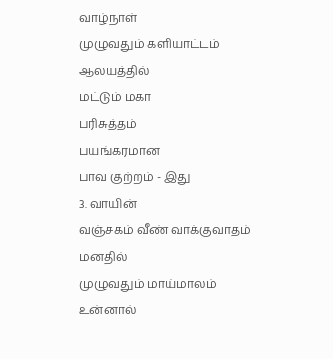வாழ்நாள்
முழுவதும் களியாட்டம்
ஆலயத்தில்
மட்டும் மகா
பரிசுத்தம்
பயங்கரமான
பாவ குற்றம் - இது
3. வாயின்
வஞ்சகம் வீண் வாக்குவாதம்
மனதில்
முழுவதும் மாய்மாலம்
உன்னால்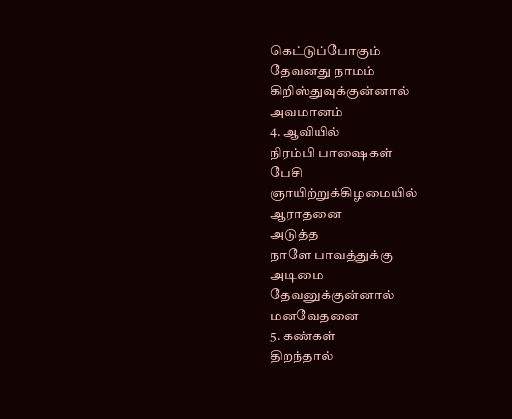கெட்டுப்போகும்
தேவனது நாமம்
கிறிஸ்துவுக்குன்னால்
அவமானம்
4. ஆவியில்
நிரம்பி பாஷைகள்
பேசி
ஞாயிற்றுக்கிழமையில்
ஆராதனை
அடுத்த
நாளே பாவத்துக்கு
அடிமை
தேவனுக்குன்னால்
மனவேதனை
5. கண்கள்
திறந்தால்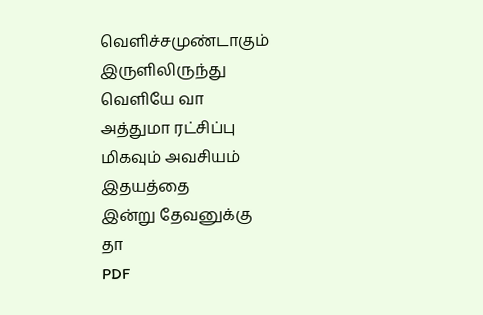வெளிச்சமுண்டாகும்
இருளிலிருந்து
வெளியே வா
அத்துமா ரட்சிப்பு
மிகவும் அவசியம்
இதயத்தை
இன்று தேவனுக்கு
தா
PDF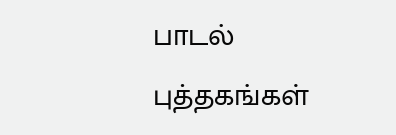பாடல்
புத்தகங்கள்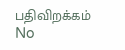பதிவிறக்கம்
No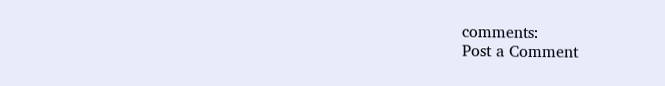comments:
Post a Comment